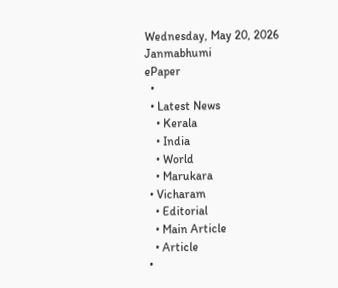Wednesday, May 20, 2026
Janmabhumi
ePaper
  •
  • Latest News
    • Kerala
    • India
    • World
    • Marukara
  • Vicharam
    • Editorial
    • Main Article
    • Article
  •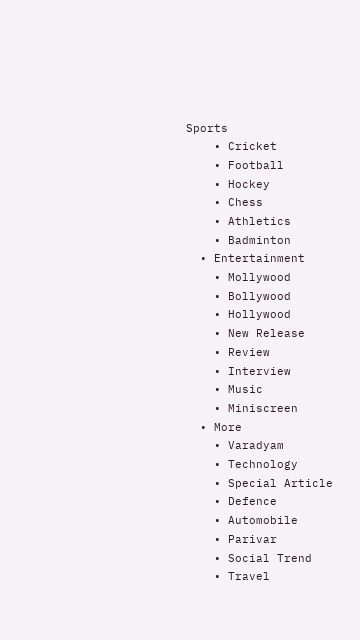Sports
    • Cricket
    • Football
    • Hockey
    • Chess
    • Athletics
    • Badminton
  • Entertainment
    • Mollywood
    • Bollywood
    • Hollywood
    • New Release
    • Review
    • Interview
    • Music
    • Miniscreen
  • More
    • Varadyam
    • Technology
    • Special Article
    • Defence
    • Automobile
    • Parivar
    • Social Trend
    • Travel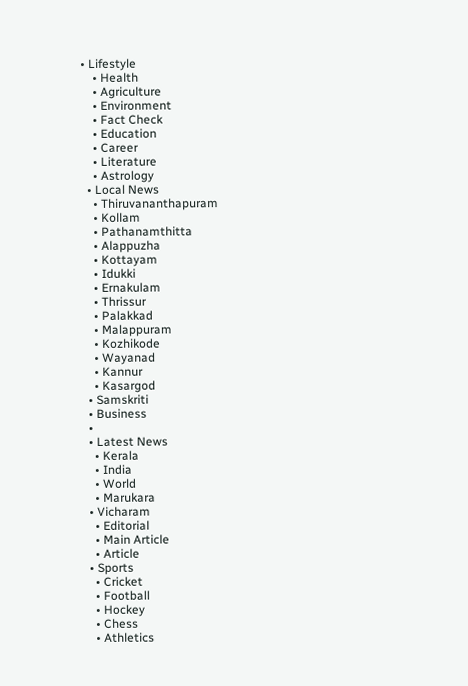• Lifestyle
    • Health
    • Agriculture
    • Environment
    • Fact Check
    • Education
    • Career
    • Literature
    • Astrology
  • Local News
    • Thiruvananthapuram
    • Kollam
    • Pathanamthitta
    • Alappuzha
    • Kottayam
    • Idukki
    • Ernakulam
    • Thrissur
    • Palakkad
    • Malappuram
    • Kozhikode
    • Wayanad
    • Kannur
    • Kasargod
  • Samskriti
  • Business
  •
  • Latest News
    • Kerala
    • India
    • World
    • Marukara
  • Vicharam
    • Editorial
    • Main Article
    • Article
  • Sports
    • Cricket
    • Football
    • Hockey
    • Chess
    • Athletics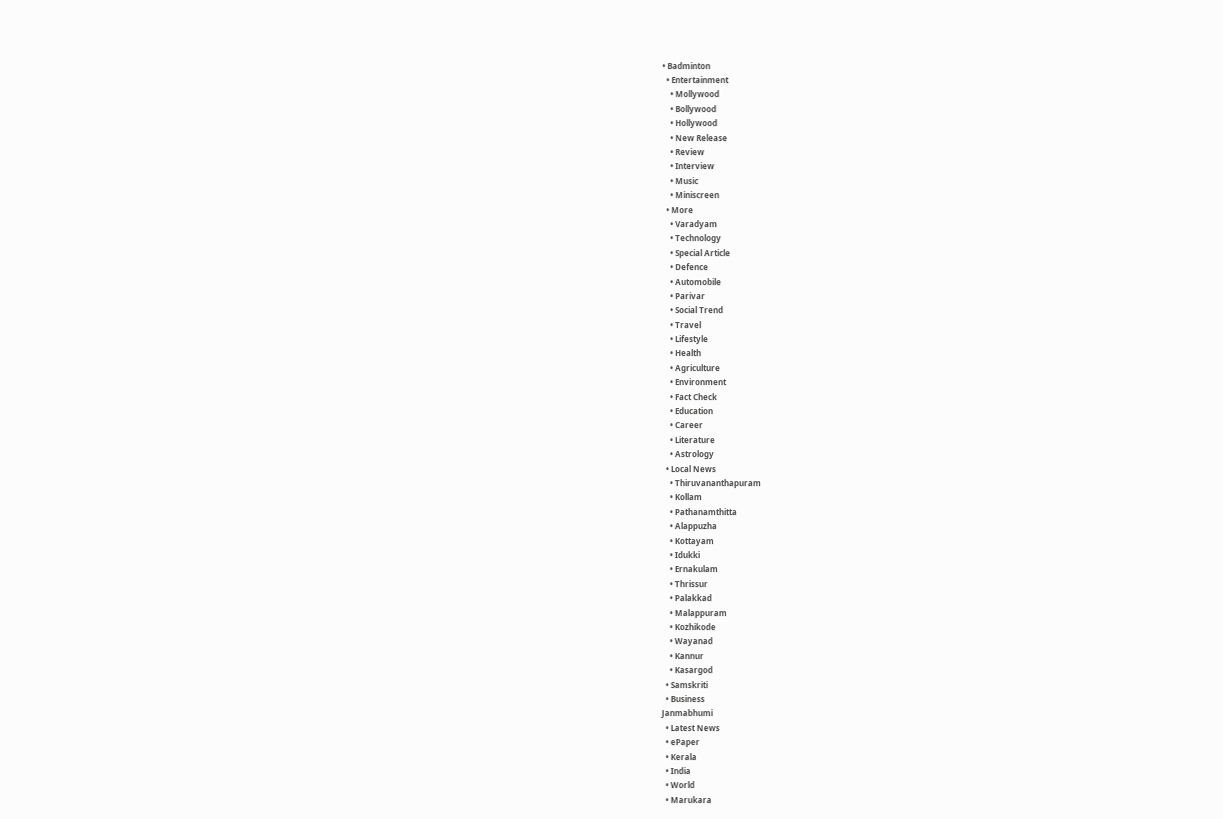• Badminton
  • Entertainment
    • Mollywood
    • Bollywood
    • Hollywood
    • New Release
    • Review
    • Interview
    • Music
    • Miniscreen
  • More
    • Varadyam
    • Technology
    • Special Article
    • Defence
    • Automobile
    • Parivar
    • Social Trend
    • Travel
    • Lifestyle
    • Health
    • Agriculture
    • Environment
    • Fact Check
    • Education
    • Career
    • Literature
    • Astrology
  • Local News
    • Thiruvananthapuram
    • Kollam
    • Pathanamthitta
    • Alappuzha
    • Kottayam
    • Idukki
    • Ernakulam
    • Thrissur
    • Palakkad
    • Malappuram
    • Kozhikode
    • Wayanad
    • Kannur
    • Kasargod
  • Samskriti
  • Business
Janmabhumi
  • Latest News
  • ePaper
  • Kerala
  • India
  • World
  • Marukara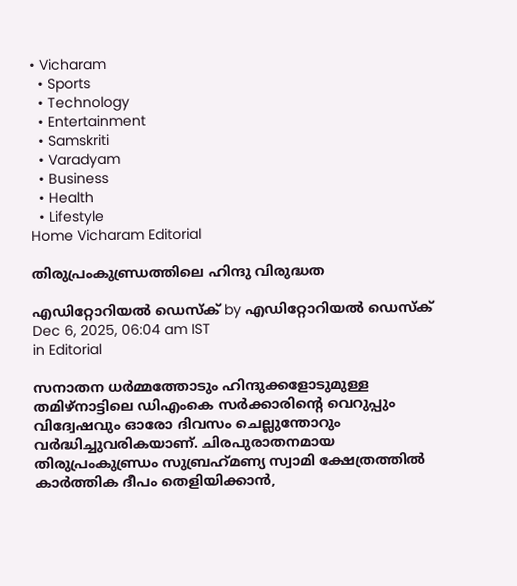• Vicharam
  • Sports
  • Technology
  • Entertainment
  • Samskriti
  • Varadyam
  • Business
  • Health
  • Lifestyle
Home Vicharam Editorial

തിരുപ്രംകുണ്ഡ്രത്തിലെ ഹിന്ദു വിരുദ്ധത

എഡിറ്റോറിയൽ ഡെസ്ക് by എഡിറ്റോറിയൽ ഡെസ്ക്
Dec 6, 2025, 06:04 am IST
in Editorial

സനാതന ധര്‍മ്മത്തോടും ഹിന്ദുക്കളോടുമുള്ള തമിഴ്‌നാട്ടിലെ ഡിഎംകെ സര്‍ക്കാരിന്റെ വെറുപ്പും വിദ്വേഷവും ഓരോ ദിവസം ചെല്ലുന്തോറും വര്‍ദ്ധിച്ചുവരികയാണ്. ചിരപുരാതനമായ തിരുപ്രംകുണ്ഡ്രം സുബ്രഹ്‌മണ്യ സ്വാമി ക്ഷേത്രത്തില്‍ കാര്‍ത്തിക ദീപം തെളിയിക്കാന്‍,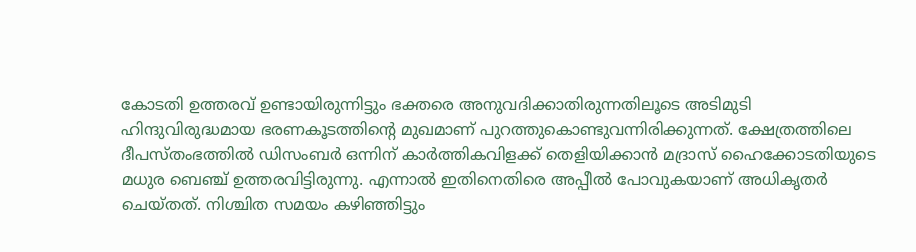കോടതി ഉത്തരവ് ഉണ്ടായിരുന്നിട്ടും ഭക്തരെ അനുവദിക്കാതിരുന്നതിലൂടെ അടിമുടി ഹിന്ദുവിരുദ്ധമായ ഭരണകൂടത്തിന്റെ മുഖമാണ് പുറത്തുകൊണ്ടുവന്നിരിക്കുന്നത്. ക്ഷേത്രത്തിലെ ദീപസ്തംഭത്തില്‍ ഡിസംബര്‍ ഒന്നിന് കാര്‍ത്തികവിളക്ക് തെളിയിക്കാന്‍ മദ്രാസ് ഹൈക്കോടതിയുടെ മധുര ബെഞ്ച് ഉത്തരവിട്ടിരുന്നു. എന്നാല്‍ ഇതിനെതിരെ അപ്പീല്‍ പോവുകയാണ് അധികൃതര്‍ ചെയ്തത്. നിശ്ചിത സമയം കഴിഞ്ഞിട്ടും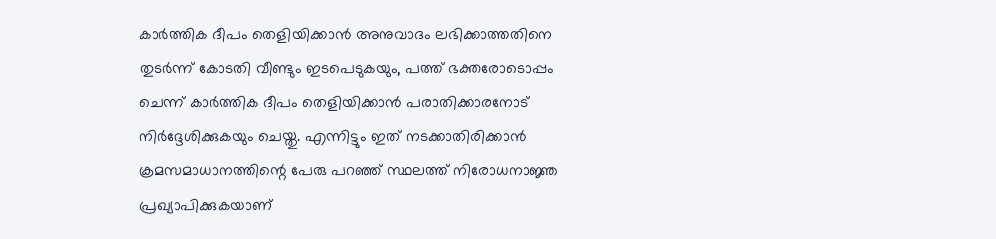കാര്‍ത്തിക ദീപം തെളിയിക്കാന്‍ അനുവാദം ലഭിക്കാത്തതിനെ തുടര്‍ന്ന് കോടതി വീണ്ടും ഇടപെടുകയും, പത്ത് ഭക്തരോടൊപ്പം ചെന്ന് കാര്‍ത്തിക ദീപം തെളിയിക്കാന്‍ പരാതിക്കാരനോട് നിര്‍ദ്ദേശിക്കുകയും ചെയ്തു. എന്നിട്ടും ഇത് നടക്കാതിരിക്കാന്‍ ക്രമസമാധാനത്തിന്റെ പേരു പറഞ്ഞ് സ്ഥലത്ത് നിരോധനാജ്ഞ പ്രഖ്യാപിക്കുകയാണ്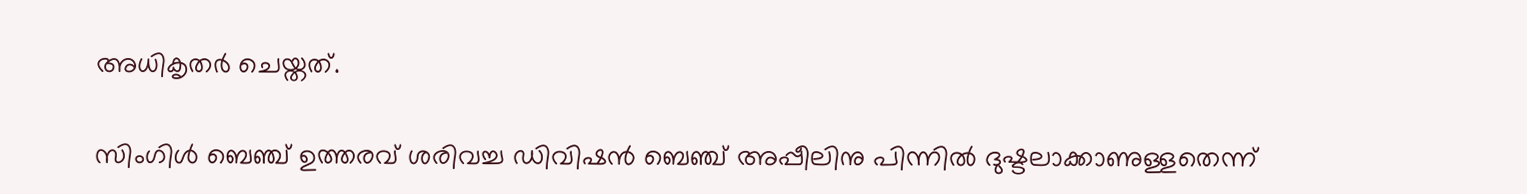അധികൃതര്‍ ചെയ്തത്.

സിംഗിള്‍ ബെഞ്ച് ഉത്തരവ് ശരിവച്ച ഡിവിഷന്‍ ബെഞ്ച് അപ്പീലിനു പിന്നില്‍ ദുഷ്ടലാക്കാണുള്ളതെന്ന്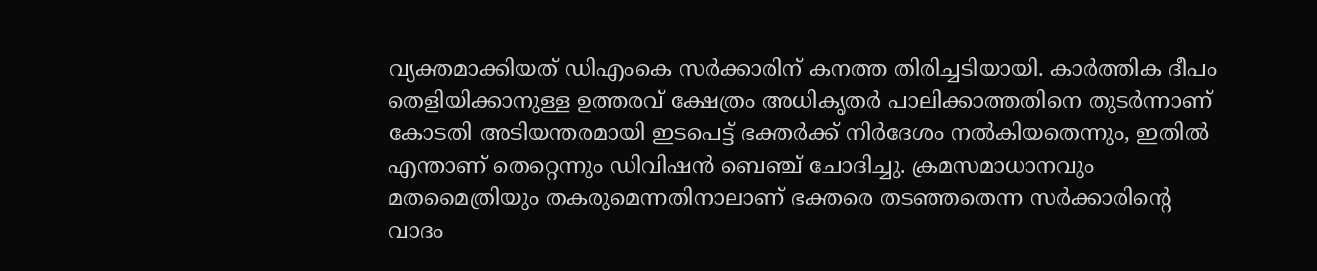വ്യക്തമാക്കിയത് ഡിഎംകെ സര്‍ക്കാരിന് കനത്ത തിരിച്ചടിയായി. കാര്‍ത്തിക ദീപം തെളിയിക്കാനുള്ള ഉത്തരവ് ക്ഷേത്രം അധികൃതര്‍ പാലിക്കാത്തതിനെ തുടര്‍ന്നാണ് കോടതി അടിയന്തരമായി ഇടപെട്ട് ഭക്തര്‍ക്ക് നിര്‍ദേശം നല്‍കിയതെന്നും, ഇതില്‍ എന്താണ് തെറ്റെന്നും ഡിവിഷന്‍ ബെഞ്ച് ചോദിച്ചു. ക്രമസമാധാനവും മതമൈത്രിയും തകരുമെന്നതിനാലാണ് ഭക്തരെ തടഞ്ഞതെന്ന സര്‍ക്കാരിന്റെ വാദം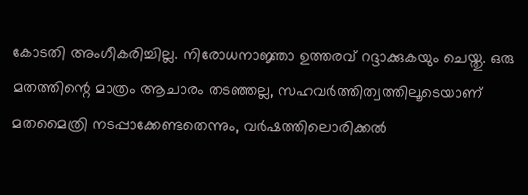കോടതി അംഗീകരിച്ചില്ല. നിരോധനാജ്ഞാ ഉത്തരവ് റദ്ദാക്കുകയും ചെയ്തു. ഒരു മതത്തിന്റെ മാത്രം ആചാരം തടഞ്ഞല്ല, സഹവര്‍ത്തിത്വത്തിലൂടെയാണ് മതമൈത്രി നടപ്പാക്കേണ്ടതെന്നും, വര്‍ഷത്തിലൊരിക്കല്‍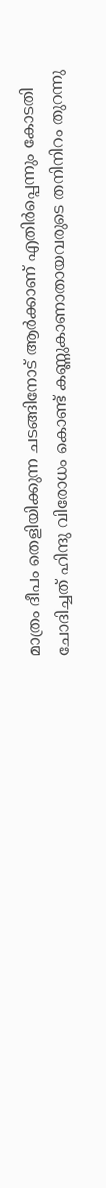മാത്രം ദീപം തെളിയിക്കുന്ന ചടങ്ങിനോട് ആര്‍ക്കാണ് എതിര്‍പ്പെന്നും കോടതി ചോദിച്ചത് ഹിന്ദു വിരോധം കൊണ്ട് കണ്ണുകാണാതായവരുടെ തനിനിറം തുറന്നു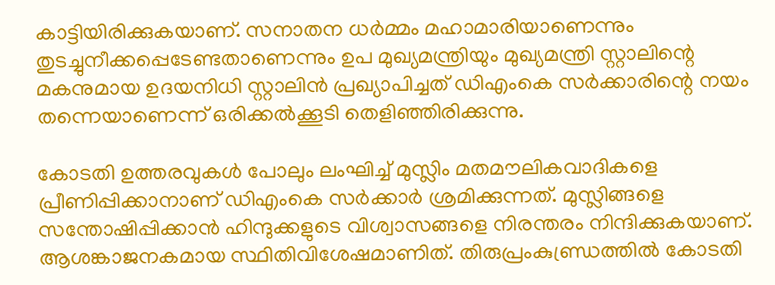കാട്ടിയിരിക്കുകയാണ്. സനാതന ധര്‍മ്മം മഹാമാരിയാണെന്നും തുടച്ചുനീക്കപ്പെടേണ്ടതാണെന്നും ഉപ മുഖ്യമന്ത്രിയും മുഖ്യമന്ത്രി സ്റ്റാലിന്റെ മകനുമായ ഉദയനിധി സ്റ്റാലിന്‍ പ്രഖ്യാപിച്ചത് ഡിഎംകെ സര്‍ക്കാരിന്റെ നയം തന്നെയാണെന്ന് ഒരിക്കല്‍ക്കൂടി തെളിഞ്ഞിരിക്കുന്നു.

കോടതി ഉത്തരവുകള്‍ പോലും ലംഘിച്ച് മുസ്ലിം മതമൗലികവാദികളെ പ്രീണിപ്പിക്കാനാണ് ഡിഎംകെ സര്‍ക്കാര്‍ ശ്രമിക്കുന്നത്. മുസ്ലിങ്ങളെ സന്തോഷിപ്പിക്കാന്‍ ഹിന്ദുക്കളുടെ വിശ്വാസങ്ങളെ നിരന്തരം നിന്ദിക്കുകയാണ്. ആശങ്കാജനകമായ സ്ഥിതിവിശേഷമാണിത്. തിരുപ്രംകുണ്ഡ്രത്തില്‍ കോടതി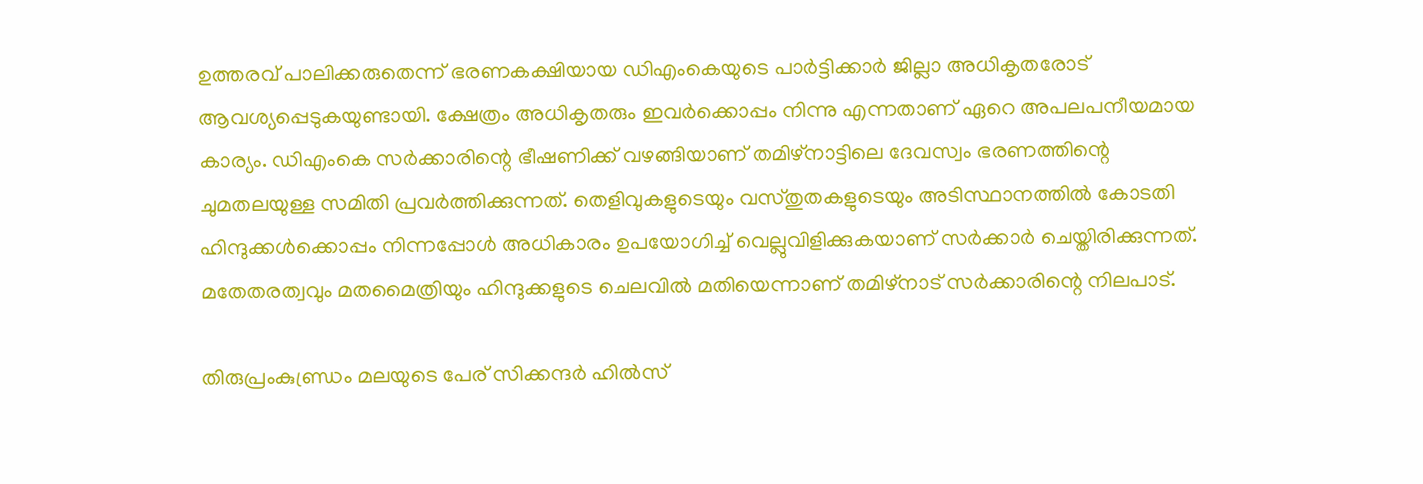ഉത്തരവ് പാലിക്കരുതെന്ന് ഭരണകക്ഷിയായ ഡിഎംകെയുടെ പാര്‍ട്ടിക്കാര്‍ ജില്ലാ അധികൃതരോട് ആവശ്യപ്പെടുകയുണ്ടായി. ക്ഷേത്രം അധികൃതരും ഇവര്‍ക്കൊപ്പം നിന്നു എന്നതാണ് ഏറെ അപലപനീയമായ കാര്യം. ഡിഎംകെ സര്‍ക്കാരിന്റെ ഭീഷണിക്ക് വഴങ്ങിയാണ് തമിഴ്‌നാട്ടിലെ ദേവസ്വം ഭരണത്തിന്റെ ചുമതലയുള്ള സമിതി പ്രവര്‍ത്തിക്കുന്നത്. തെളിവുകളുടെയും വസ്തുതകളുടെയും അടിസ്ഥാനത്തില്‍ കോടതി ഹിന്ദുക്കള്‍ക്കൊപ്പം നിന്നപ്പോള്‍ അധികാരം ഉപയോഗിച്ച് വെല്ലുവിളിക്കുകയാണ് സര്‍ക്കാര്‍ ചെയ്തിരിക്കുന്നത്. മതേതരത്വവും മതമൈത്രിയും ഹിന്ദുക്കളുടെ ചെലവില്‍ മതിയെന്നാണ് തമിഴ്‌നാട് സര്‍ക്കാരിന്റെ നിലപാട്.

തിരുപ്രംകുണ്ഡ്രം മലയുടെ പേര് സിക്കന്ദര്‍ ഹില്‍സ്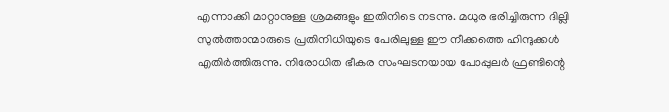എന്നാക്കി മാറ്റാനുള്ള ശ്രമങ്ങളും ഇതിനിടെ നടന്നു. മധുര ഭരിച്ചിരുന്ന ദില്ലി സുല്‍ത്താന്മാരുടെ പ്രതിനിധിയുടെ പേരിലുള്ള ഈ നീക്കത്തെ ഹിന്ദുക്കള്‍ എതിര്‍ത്തിരുന്നു. നിരോധിത ഭീകര സംഘടനയായ പോപ്പുലര്‍ ഫ്രണ്ടിന്റെ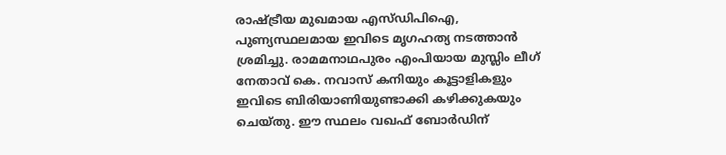രാഷ്‌ട്രീയ മുഖമായ എസ്ഡിപിഐ, പുണ്യസ്ഥലമായ ഇവിടെ മൃഗഹത്യ നടത്താന്‍ ശ്രമിച്ചു. രാമമനാഥപുരം എംപിയായ മുസ്ലിം ലീഗ് നേതാവ് കെ. നവാസ് കനിയും കൂട്ടാളികളും ഇവിടെ ബിരിയാണിയുണ്ടാക്കി കഴിക്കുകയും ചെയ്തു. ഈ സ്ഥലം വഖഫ് ബോര്‍ഡിന്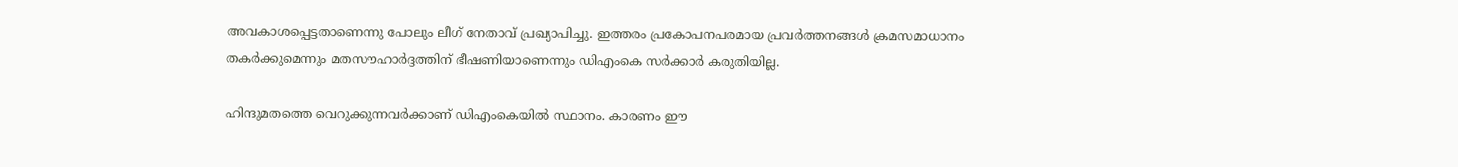അവകാശപ്പെട്ടതാണെന്നു പോലും ലീഗ് നേതാവ് പ്രഖ്യാപിച്ചു. ഇത്തരം പ്രകോപനപരമായ പ്രവര്‍ത്തനങ്ങള്‍ ക്രമസമാധാനം തകര്‍ക്കുമെന്നും മതസൗഹാര്‍ദ്ദത്തിന് ഭീഷണിയാണെന്നും ഡിഎംകെ സര്‍ക്കാര്‍ കരുതിയില്ല.

ഹിന്ദുമതത്തെ വെറുക്കുന്നവര്‍ക്കാണ് ഡിഎംകെയില്‍ സ്ഥാനം. കാരണം ഈ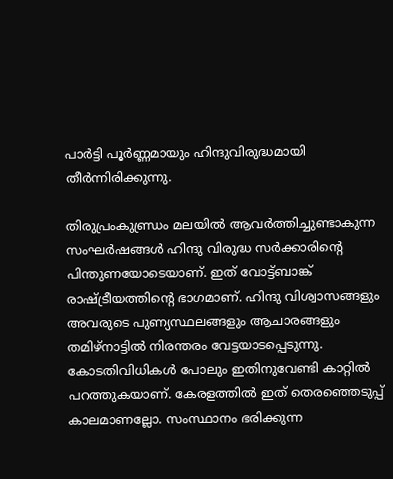പാര്‍ട്ടി പൂര്‍ണ്ണമായും ഹിന്ദുവിരുദ്ധമായി തീര്‍ന്നിരിക്കുന്നു.

തിരുപ്രംകുണ്ഡ്രം മലയില്‍ ആവര്‍ത്തിച്ചുണ്ടാകുന്ന സംഘര്‍ഷങ്ങള്‍ ഹിന്ദു വിരുദ്ധ സര്‍ക്കാരിന്റെ പിന്തുണയോടെയാണ്. ഇത് വോട്ട്ബാങ്ക് രാഷ്‌ട്രീയത്തിന്റെ ഭാഗമാണ്. ഹിന്ദു വിശ്വാസങ്ങളും അവരുടെ പുണ്യസ്ഥലങ്ങളും ആചാരങ്ങളും തമിഴ്‌നാട്ടില്‍ നിരന്തരം വേട്ടയാടപ്പെടുന്നു. കോടതിവിധികള്‍ പോലും ഇതിനുവേണ്ടി കാറ്റില്‍ പറത്തുകയാണ്. കേരളത്തില്‍ ഇത് തെരഞ്ഞെടുപ്പ് കാലമാണല്ലോ. സംസ്ഥാനം ഭരിക്കുന്ന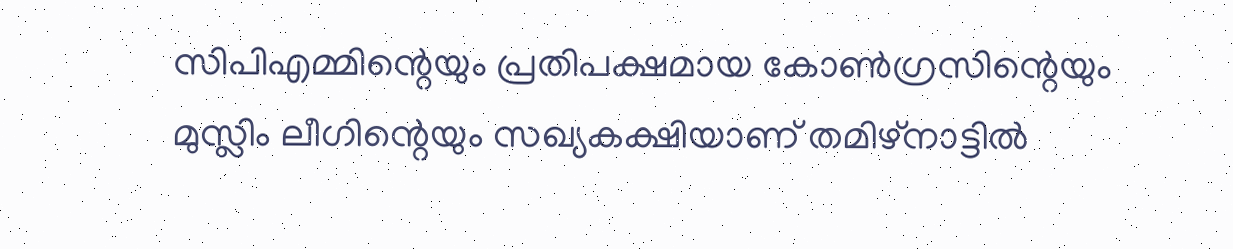സിപിഎമ്മിന്റെയും പ്രതിപക്ഷമായ കോണ്‍ഗ്രസിന്റെയും മുസ്ലിം ലീഗിന്റെയും സഖ്യകക്ഷിയാണ് തമിഴ്‌നാട്ടില്‍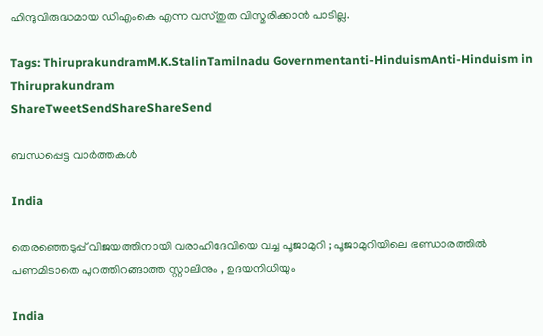ഹിന്ദുവിരുദ്ധമായ ഡിഎംകെ എന്ന വസ്തുത വിസ്മരിക്കാന്‍ പാടില്ല.

Tags: ThiruprakundramM.K.StalinTamilnadu Governmentanti-HinduismAnti-Hinduism in Thiruprakundram
ShareTweetSendShareShareSend

ബന്ധപ്പെട്ട വാര്‍ത്തകള്‍

India

തെരഞ്ഞെടുപ്പ് വിജയത്തിനായി വരാഹിദേവിയെ വച്ച പൂജാമുറി ; പൂജാമുറിയിലെ ഭണ്ഡാരത്തിൽ പണമിടാതെ പുറത്തിറങ്ങാത്ത സ്റ്റാലിനും , ഉദയനിധിയും

India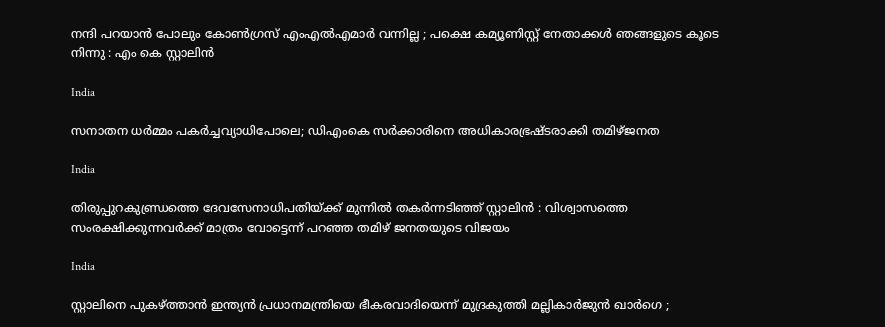നന്ദി പറയാൻ പോലും കോൺഗ്രസ് എംഎൽഎമാർ വന്നില്ല ; പക്ഷെ കമ്യൂണിസ്റ്റ് നേതാക്കൾ ഞങ്ങളുടെ കൂടെ നിന്നു : എം കെ സ്റ്റാലിൻ

India

സനാതന ധര്‍മ്മം പകര്‍ച്ചവ്യാധിപോലെ; ഡിഎംകെ സര്‍ക്കാരിനെ അധികാരഭ്രഷ്ടരാക്കി തമിഴ്ജനത

India

തിരുപ്പുറകുണ്ഡ്രത്തെ ദേവസേനാധിപതിയ്‌ക്ക് മുന്നിൽ തകർന്നടിഞ്ഞ് സ്റ്റാലിൻ : വിശ്വാസത്തെ സംരക്ഷിക്കുന്നവർക്ക് മാത്രം വോട്ടെന്ന് പറഞ്ഞ തമിഴ് ജനതയുടെ വിജയം

India

സ്റ്റാലിനെ പുകഴ്‌ത്താൻ ഇന്ത്യൻ പ്രധാനമന്ത്രിയെ ഭീകരവാദിയെന്ന് മുദ്രകുത്തി മല്ലികാർജുൻ ഖാർഗെ ;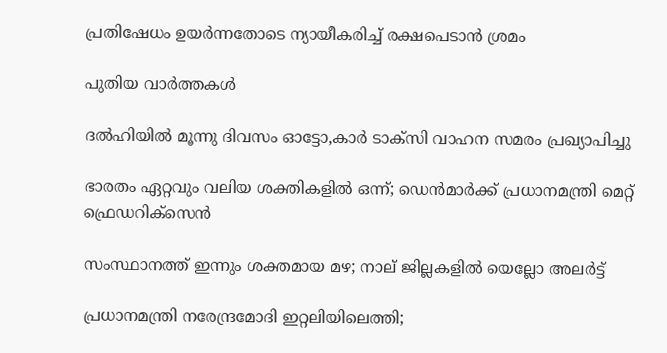പ്രതിഷേധം ഉയർന്നതോടെ ന്യായീകരിച്ച് രക്ഷപെടാൻ ശ്രമം

പുതിയ വാര്‍ത്തകള്‍

ദൽഹിയിൽ മൂന്നു ദിവസം ഓട്ടോ,കാർ ടാക്‌സി വാഹന സമരം പ്രഖ്യാപിച്ചു

ഭാരതം ഏറ്റവും വലിയ ശക്തികളിൽ ഒന്ന്; ഡെൻമാർക്ക് പ്രധാനമന്ത്രി മെറ്റ് ഫ്രെഡറിക്‌സെൻ

സംസ്ഥാനത്ത് ഇന്നും ശക്തമായ മഴ; നാല് ജില്ലകളിൽ യെല്ലോ അലർട്ട്

പ്രധാനമന്ത്രി നരേന്ദ്രമോദി ഇറ്റലിയിലെത്തി;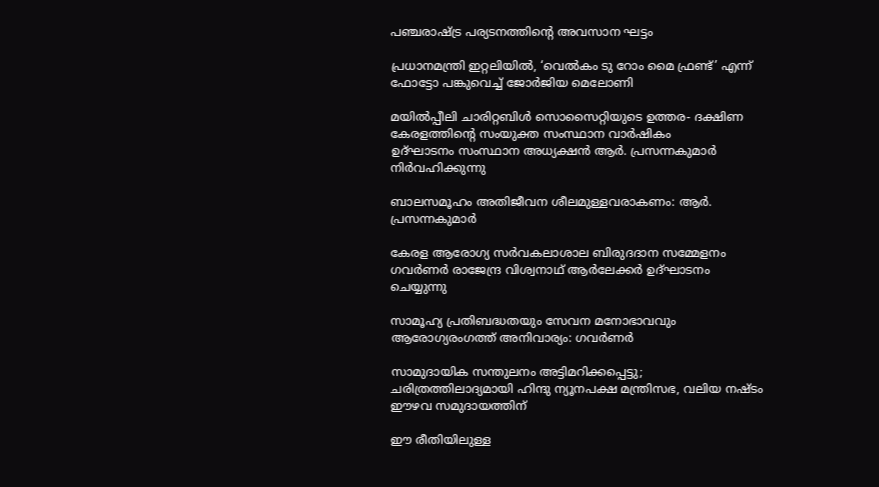പഞ്ചരാഷ്‌ട്ര പര്യടനത്തിന്റെ അവസാന ഘട്ടം

പ്രധാനമന്ത്രി ഇറ്റലിയില്‍, ‘വെല്‍കം ടു റോം മൈ ഫ്രണ്ട്’ എന്ന് ഫോട്ടോ പങ്കുവെച്ച് ജോര്‍ജിയ മെലോണി

മയില്‍പ്പീലി ചാരിറ്റബിള്‍ സൊസൈറ്റിയുടെ ഉത്തര- ദക്ഷിണ കേരളത്തിന്റെ സംയുക്ത സംസ്ഥാന വാര്‍ഷികം
ഉദ്ഘാടനം സംസ്ഥാന അധ്യക്ഷന്‍ ആര്‍. പ്രസന്നകുമാര്‍ നിര്‍വഹിക്കുന്നു

ബാലസമൂഹം അതിജീവന ശീലമുള്ളവരാകണം: ആര്‍. പ്രസന്നകുമാര്‍

കേരള ആരോഗ്യ സര്‍വകലാശാല ബിരുദദാന സമ്മേളനം ഗവര്‍ണര്‍ രാജേന്ദ്ര വിശ്വനാഥ് ആര്‍ലേക്കര്‍ ഉദ്ഘാടനം ചെയ്യുന്നു

സാമൂഹ്യ പ്രതിബദ്ധതയും സേവന മനോഭാവവും ആരോഗ്യരംഗത്ത് അനിവാര്യം: ഗവര്‍ണര്‍

സാമുദായിക സന്തുലനം അട്ടിമറിക്കപ്പെട്ടു; ചരിത്രത്തിലാദ്യമായി ഹിന്ദു ന്യൂനപക്ഷ മന്ത്രിസഭ, വലിയ നഷ്ടം ഈഴവ സമുദായത്തിന്

ഈ രീതിയിലുള്ള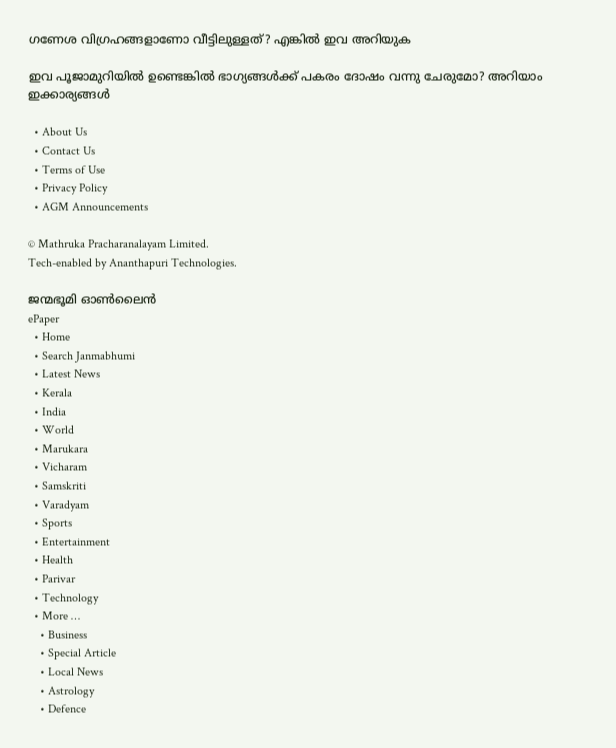ഗണേശ വിഗ്രഹങ്ങളാണോ വീട്ടിലുള്ളത്? എങ്കില്‍ ഇവ അറിയുക

ഇവ പൂജാമുറിയില്‍ ഉണ്ടെങ്കില്‍ ഭാഗ്യങ്ങള്‍ക്ക്‌ പകരം ദോഷം വന്നു ചേരുമോ? അറിയാം ഇക്കാര്യങ്ങൾ

  • About Us
  • Contact Us
  • Terms of Use
  • Privacy Policy
  • AGM Announcements

© Mathruka Pracharanalayam Limited.
Tech-enabled by Ananthapuri Technologies.

ജന്മഭൂമി ഓണ്‍ലൈന്‍
ePaper
  • Home
  • Search Janmabhumi
  • Latest News
  • Kerala
  • India
  • World
  • Marukara
  • Vicharam
  • Samskriti
  • Varadyam
  • Sports
  • Entertainment
  • Health
  • Parivar
  • Technology
  • More …
    • Business
    • Special Article
    • Local News
    • Astrology
    • Defence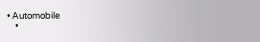• Automobile
    •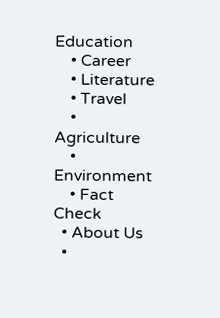Education
    • Career
    • Literature
    • Travel
    • Agriculture
    • Environment
    • Fact Check
  • About Us
  •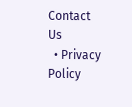Contact Us
  • Privacy Policy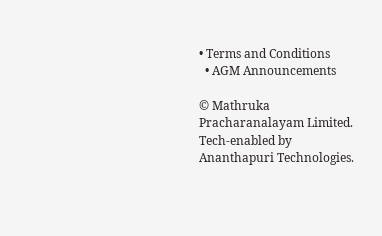• Terms and Conditions
  • AGM Announcements

© Mathruka Pracharanalayam Limited.
Tech-enabled by Ananthapuri Technologies.